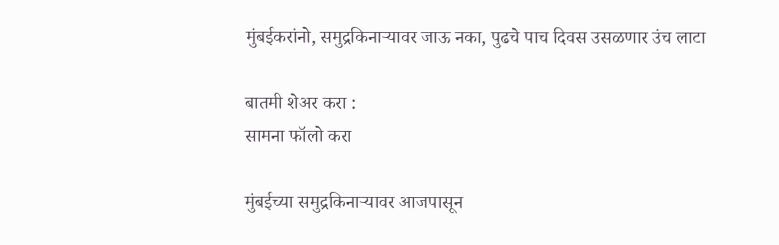मुंबईकरांनो, समुद्रकिनाऱ्यावर जाऊ नका, पुढचे पाच दिवस उसळणार उंच लाटा

बातमी शेअर करा :
सामना फॉलो करा

मुंबईच्या समुद्रकिनाऱ्यावर आजपासून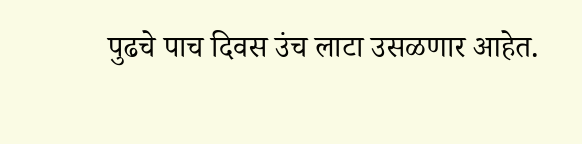पुढचे पाच दिवस उंच लाटा उसळणार आहेत.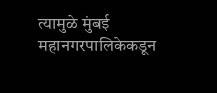त्यामुळे मुंबई महानगरपालिकेकडून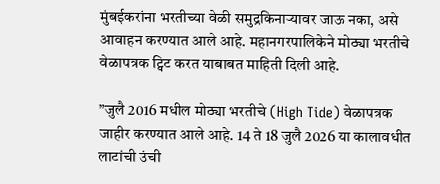मुंबईकरांना भरतीच्या वेळी समुद्रकिनाऱ्यावर जाऊ नका, असे आवाहन करण्यात आले आहे. महानगरपालिकेने मोठ्या भरतीचे वेळापत्रक ट्विट करत याबाबत माहिती दिली आहे.

”जुलै 2016 मधील मोठ्या भरतीचे (High Tide) वेळापत्रक जाहीर करण्यात आले आहे. 14 ते 18 जुलै 2026 या कालावधीत लाटांची उंची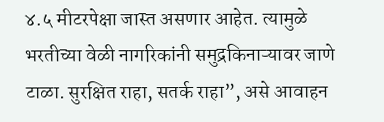४.५ मीटरपेक्षा जास्त असणार आहेत. त्यामुळे भरतीच्या वेळी नागरिकांनी समुद्रकिनाऱ्यावर जाणे टाळा. सुरक्षित राहा, सतर्क राहा”, असे आवाहन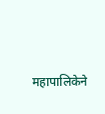महापालिकेने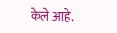केले आहे.